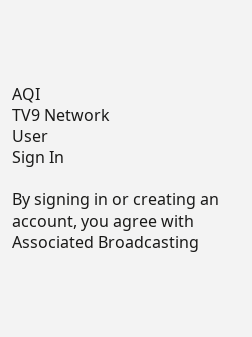AQI
TV9 Network
User
Sign In

By signing in or creating an account, you agree with Associated Broadcasting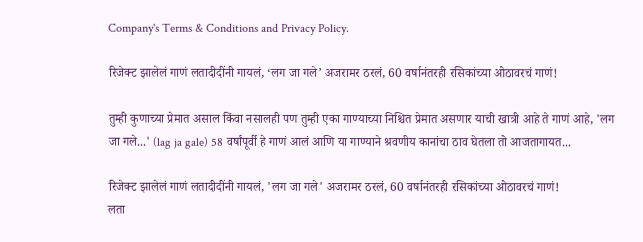Company's Terms & Conditions and Privacy Policy.

रिजेक्ट झालेलं गाणं लतादीदींनी गायलं, ‘लग जा गले’ अजरामर ठरलं, 60 वर्षानंतरही रसिकांच्या ओठावरचं गाणं!

तुम्ही कुणाच्या प्रेमात असाल किंवा नसालही पण तुम्ही एका गाण्याच्या निश्चित प्रेमात असणार याची खात्री आहे ते गाणं आहे, 'लग जा गले...' (lag ja gale) 58 वर्षांपूर्वी हे गाणं आलं आणि या गाण्याने श्रवणीय कानांचा ठाव घेतला तो आजतागायत...

रिजेक्ट झालेलं गाणं लतादीदींनी गायलं, 'लग जा गले' अजरामर ठरलं, 60 वर्षानंतरही रसिकांच्या ओठावरचं गाणं!
लता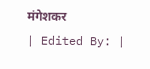मंगेशकर
| Edited By: |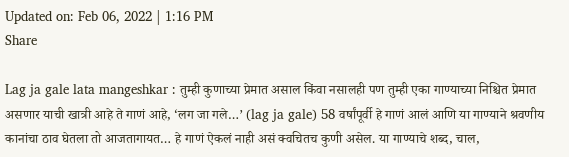Updated on: Feb 06, 2022 | 1:16 PM
Share

Lag ja gale lata mangeshkar : तुम्ही कुणाच्या प्रेमात असाल किंवा नसालही पण तुम्ही एका गाण्याच्या निश्चित प्रेमात असणार याची खात्री आहे ते गाणं आहे, ‘लग जा गले…’ (lag ja gale) 58 वर्षांपूर्वी हे गाणं आलं आणि या गाण्याने श्रवणीय कानांचा ठाव घेतला तो आजतागायत… हे गाणं ऐकलं नाही असं क्वचितच कुणी असेल. या गाण्याचे शब्द, चाल,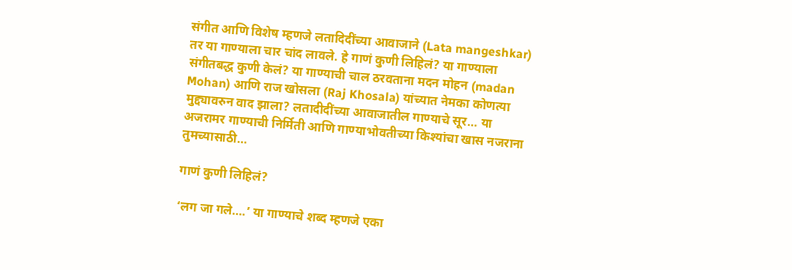संगीत आणि विशेष म्हणजे लतादिदींच्या आवाजाने (Lata mangeshkar) तर या गाण्याला चार चांद लावले. हे गाणं कुणी लिहिलं? या गाण्याला संगीतबद्ध कुणी केलं? या गाण्याची चाल ठरवताना मदन मोहन (madan Mohan) आणि राज खोसला (Raj Khosala) यांच्यात नेमका कोणत्या मुद्द्यावरुन वाद झाला? लतादीदींच्या आवाजातील गाण्याचे सूर… या अजरामर गाण्याची निर्मिती आणि गाण्याभोवतीच्या किश्यांचा खास नजराना तुमच्यासाठी…

गाणं कुणी लिहिलं?

‘लग जा गले….’ या गाण्याचे शब्द म्हणजे एका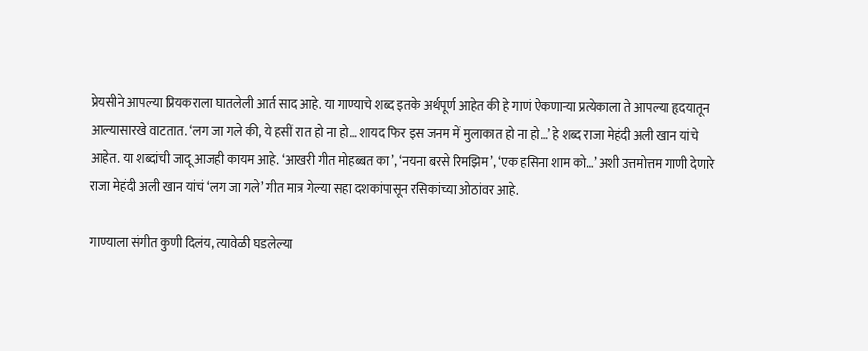प्रेयसीने आपल्या प्रियकराला घातलेली आर्त साद आहे. या गाण्याचे शब्द इतके अर्थपूर्ण आहेत की हे गाणं ऐकणाऱ्या प्रत्येकाला ते आपल्या हृदयातून आल्यासारखे वाटतात. ‘लग जा गले की, ये हसीं रात हो ना हो… शायद फिर इस जनम में मुलाकात हो ना हो…’ हे शब्द राजा मेहंदी अली खान यांचे आहेत. या शब्दांची जादू आजही कायम आहे. ‘आखरी गीत मोहब्बत का’, ‘नयना बरसे रिमझिम’, ‘एक हसिना शाम को…’ अशी उत्तमोत्तम गाणी देणारे राजा मेहंदी अली खान यांचं ‘लग जा गले’ गीत मात्र गेल्या सहा दशकांपासून रसिकांच्या ओठांवर आहे.

गाण्याला संगीत कुणी दिलंय, त्यावेळी घडलेल्या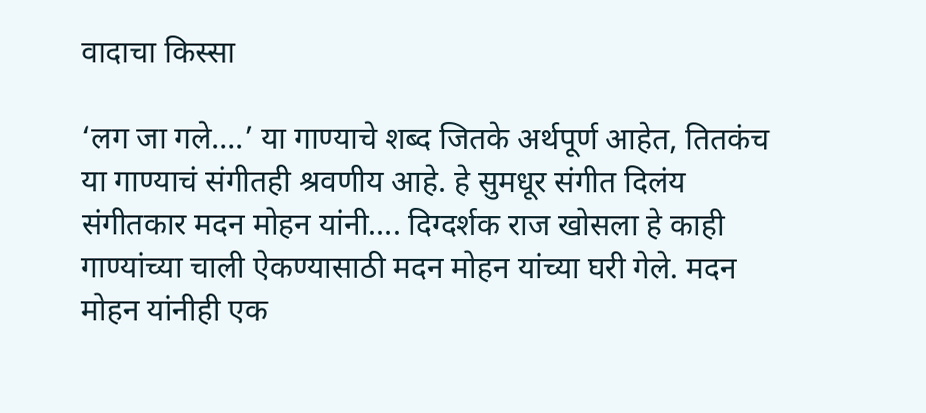वादाचा किस्सा

‘लग जा गले….’ या गाण्याचे शब्द जितके अर्थपूर्ण आहेत, तितकंच या गाण्याचं संगीतही श्रवणीय आहे. हे सुमधूर संगीत दिलंय संगीतकार मदन मोहन यांनी…. दिग्दर्शक राज खोसला हे काही गाण्यांच्या चाली ऐकण्यासाठी मदन मोहन यांच्या घरी गेले. मदन मोहन यांनीही एक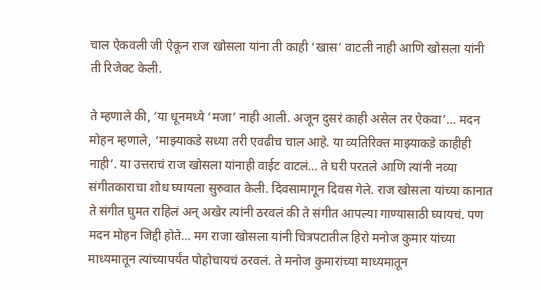चाल ऐकवली जी ऐकून राज खोसला यांना ती काही ‘खास’ वाटली नाही आणि खोसला यांनी ती रिजेक्ट केली.

ते म्हणाले की, ‘या धूनमध्ये ‘मजा’ नाही आली. अजून दुसरं काही असेल तर ऐकवा’… मदन मोहन म्हणाले, ‘माझ्याकडे सध्या तरी एवढीच चाल आहे. या व्यतिरिक्त माझ्याकडे काहीही नाही’. या उत्तराचं राज खोसला यांनाही वाईट वाटलं… ते घरी परतले आणि त्यांनी नव्या संगीतकाराचा शोध घ्यायला सुरुवात केली. दिवसामागून दिवस गेले. राज खोसला यांच्या कानात ते संगीत घुमत राहिलं अन् अखेर त्यांनी ठरवलं की ते संगीत आपल्या गाण्यासाठी घ्यायचं. पण मदन मोहन जिद्दी होते… मग राजा खोसला यांनी चित्रपटातील हिरो मनोज कुमार यांच्या माध्यमातून त्यांच्यापर्यंत पोहोचायचं ठरवलं. ते मनोज कुमारांच्या माध्यमातून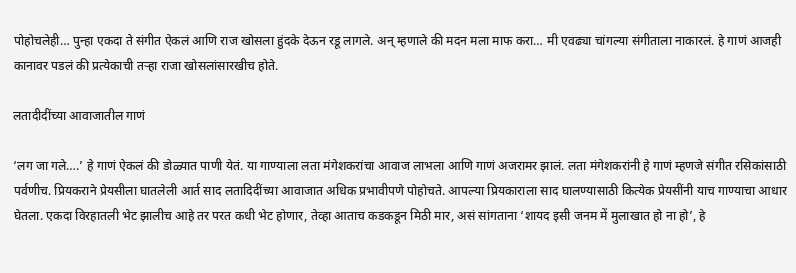पोहोचलेही… पुन्हा एकदा ते संगीत ऐकलं आणि राज खोसला हुंदके देऊन रडू लागले. अन् म्हणाले की मदन मला माफ करा… मी एवढ्या चांगल्या संगीताला नाकारलं. हे गाणं आजही कानावर पडलं की प्रत्येकाची तऱ्हा राजा खोसलांसारखीच होते.

लतादीदींच्या आवाजातील गाणं

‘लग जा गले….’ हे गाणं ऐकलं की डोळ्यात पाणी येतं. या गाण्याला लता मंगेशकरांचा आवाज लाभला आणि गाणं अजरामर झालं. लता मंगेशकरांनी हे गाणं म्हणजे संगीत रसिकांसाठी पर्वणीच. प्रियकराने प्रेयसीला घातलेली आर्त साद लतादिदींच्या आवाजात अधिक प्रभावीपणे पोहोचते. आपल्या प्रियकाराला साद घालण्यासाठी कित्येक प्रेयसींनी याच गाण्याचा आधार घेतला. एकदा विरहातली भेट झालीच आहे तर परत कधी भेट होणार, तेव्हा आताच कडकडून मिठी मार, असं सांगताना ‘शायद इसी जनम में मुलाखात हो ना हो’, हे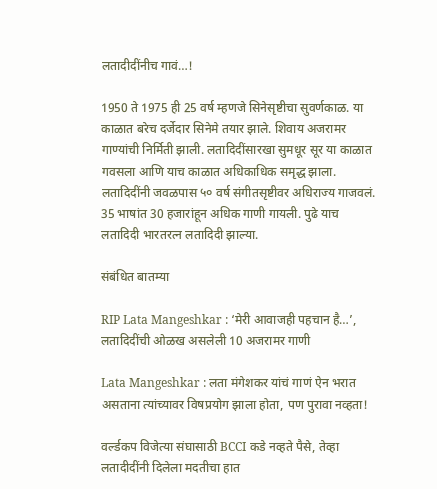लतादीदींनीच गावं…!

1950 ते 1975 ही 25 वर्ष म्हणजे सिनेसृष्टीचा सुवर्णकाळ. या काळात बरेच दर्जेदार सिनेमे तयार झाले. शिवाय अजरामर गाण्यांची निर्मिती झाली. लतादिदींसारखा सुमधूर सूर या काळात गवसला आणि याच काळात अधिकाधिक समृद्ध झाला. लतादिदींनी जवळपास ५० वर्ष संगीतसृष्टीवर अधिराज्य गाजवलं. 35 भाषांत 30 हजारांहून अधिक गाणी गायली. पुढे याच लतादिदी भारतरत्न लतादिदी झाल्या.

संबंधित बातम्या

RIP Lata Mangeshkar : ‘मेरी आवाजही पहचान है…’, लतादिदींची ओळख असलेली 10 अजरामर गाणी

Lata Mangeshkar : लता मंगेशकर यांचं गाणं ऐन भरात असताना त्यांच्यावर विषप्रयोग झाला होता, पण पुरावा नव्हता!

वर्ल्डकप विजेत्या संघासाठी BCCI कडे नव्हते पैसे, तेव्हा लतादीदींनी दिलेला मदतीचा हात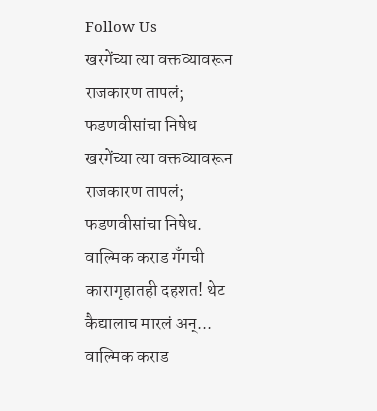Follow Us
खरगेंच्या त्या वक्तव्यावरून राजकारण तापलं; फडणवीसांचा निषेध
खरगेंच्या त्या वक्तव्यावरून राजकारण तापलं; फडणवीसांचा निषेध.
वाल्मिक कराड गँगची कारागृहातही दहशत! थेट कैद्यालाच मारलं अन्...
वाल्मिक कराड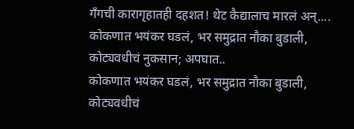गँगची कारागृहातही दहशत! थेट कैद्यालाच मारलं अन्....
कोकणात भयंकर घडलं, भर समुद्रात नौका बुडाली, कोट्यवधीचं नुकसान; अपघात..
कोकणात भयंकर घडलं, भर समुद्रात नौका बुडाली, कोट्यवधीचं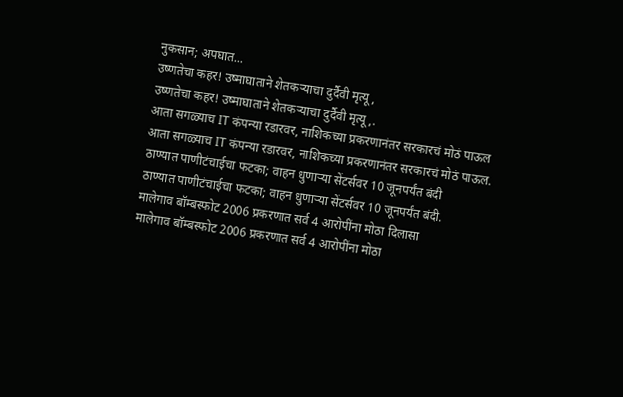नुकसान; अपघात...
उष्णतेचा कहर! उष्माघाताने शेतकऱ्याचा दुर्दैवी मृत्यू,
उष्णतेचा कहर! उष्माघाताने शेतकऱ्याचा दुर्दैवी मृत्यू,.
आता सगळ्याच IT कंपन्या रडारवर, नाशिकच्या प्रकरणानंतर सरकारचं मोठं पाऊल
आता सगळ्याच IT कंपन्या रडारवर, नाशिकच्या प्रकरणानंतर सरकारचं मोठं पाऊल.
ठाण्यात पाणीटंचाईचा फटका; वाहन धुणाऱ्या सेंटर्सवर 10 जूनपर्यंत बंदी
ठाण्यात पाणीटंचाईचा फटका; वाहन धुणाऱ्या सेंटर्सवर 10 जूनपर्यंत बंदी.
मालेगाव बॉम्बस्फोट 2006 प्रकरणात सर्व 4 आरोपींना मोठा दिलासा
मालेगाव बॉम्बस्फोट 2006 प्रकरणात सर्व 4 आरोपींना मोठा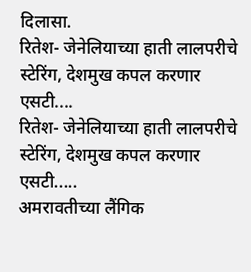दिलासा.
रितेश- जेनेलियाच्या हाती लालपरीचे स्टेरिंग, देशमुख कपल करणार एसटी....
रितेश- जेनेलियाच्या हाती लालपरीचे स्टेरिंग, देशमुख कपल करणार एसटी.....
अमरावतीच्या लैंगिक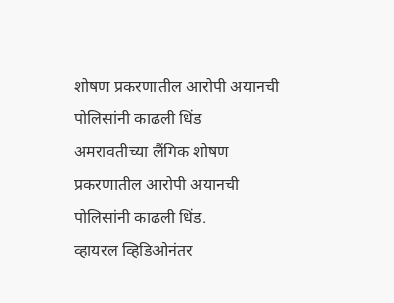शोषण प्रकरणातील आरोपी अयानची पोलिसांनी काढली धिंड
अमरावतीच्या लैंगिक शोषण प्रकरणातील आरोपी अयानची पोलिसांनी काढली धिंड.
व्हायरल व्हिडिओनंतर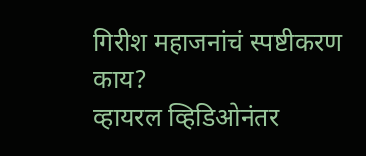गिरीश महाजनांचं स्पष्टीकरण काय?
व्हायरल व्हिडिओनंतर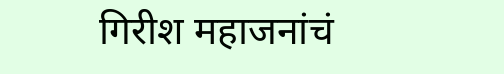गिरीश महाजनांचं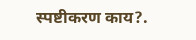स्पष्टीकरण काय?.